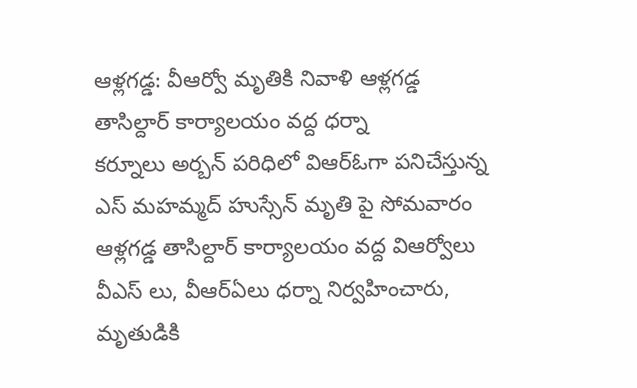ఆళ్లగడ్డ: వీఆర్వో మృతికి నివాళి ఆళ్లగడ్డ తాసిల్దార్ కార్యాలయం వద్ద ధర్నా
కర్నూలు అర్బన్ పరిధిలో విఆర్ఓగా పనిచేస్తున్న ఎస్ మహమ్మద్ హుస్సేన్ మృతి పై సోమవారం ఆళ్లగడ్డ తాసిల్దార్ కార్యాలయం వద్ద విఆర్వోలు వీఎస్ లు, వీఆర్ఏలు ధర్నా నిర్వహించారు, మృతుడికి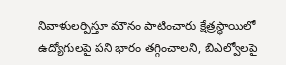నివాళులర్పిస్తూ మౌనం పాటించారు క్షేత్రస్థాయిలో ఉద్యోగులపై పని భారం తగ్గించాలని, బిఎల్వోలపై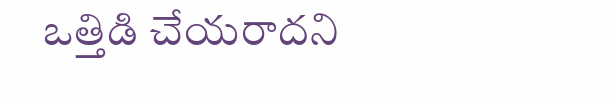ఒత్తిడి చేయరాదని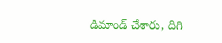డిమాండ్ చేశారు, దిగి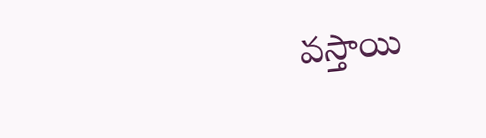వస్తాయి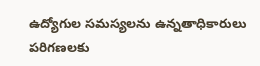ఉద్యోగుల సమస్యలను ఉన్నతాధికారులు పరిగణలకు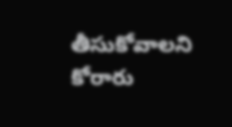తీసుకోవాలని కోరారు